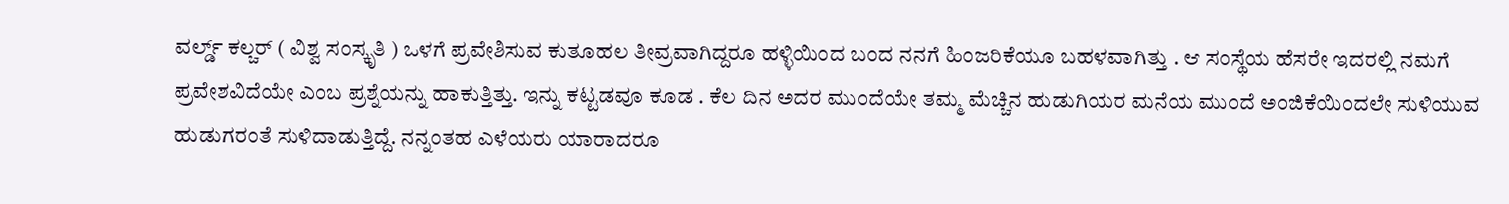ವರ್ಲ್ಡ್ ಕಲ್ಚರ್ ( ವಿಶ್ವ ಸಂಸ್ಕೃತಿ ) ಒಳಗೆ ಪ್ರವೇಶಿಸುವ ಕುತೂಹಲ ತೀವ್ರವಾಗಿದ್ದರೂ ಹಳ್ಳಿಯಿಂದ ಬಂದ ನನಗೆ ಹಿಂಜರಿಕೆಯೂ ಬಹಳವಾಗಿತ್ತು . ಆ ಸಂಸ್ಥೆಯ ಹೆಸರೇ ಇದರಲ್ಲಿ ನಮಗೆ ಪ್ರವೇಶವಿದೆಯೇ ಎಂಬ ಪ್ರಶ್ನೆಯನ್ನು ಹಾಕುತ್ತಿತ್ತು. ಇನ್ನು ಕಟ್ಟಡವೂ ಕೂಡ . ಕೆಲ ದಿನ ಅದರ ಮುಂದೆಯೇ ತಮ್ಮ ಮೆಚ್ಚಿನ ಹುಡುಗಿಯರ ಮನೆಯ ಮುಂದೆ ಅಂಜಿಕೆಯಿಂದಲೇ ಸುಳಿಯುವ ಹುಡುಗರಂತೆ ಸುಳಿದಾಡುತ್ತಿದ್ದೆ. ನನ್ನಂತಹ ಎಳೆಯರು ಯಾರಾದರೂ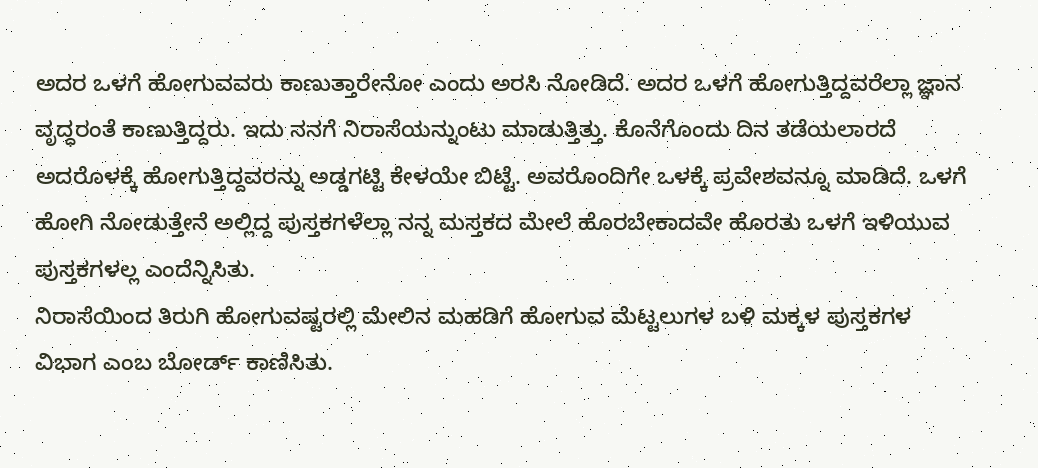ಅದರ ಒಳಗೆ ಹೋಗುವವರು ಕಾಣುತ್ತಾರೇನೋ ಎಂದು ಅರಸಿ ನೋಡಿದೆ. ಅದರ ಒಳಗೆ ಹೋಗುತ್ತಿದ್ದವರೆಲ್ಲಾ ಜ್ಞಾನ ವೃದ್ಧರಂತೆ ಕಾಣುತ್ತಿದ್ದರು. ಇದು ನನಗೆ ನಿರಾಸೆಯನ್ನುಂಟು ಮಾಡುತ್ತಿತ್ತು. ಕೊನೆಗೊಂದು ದಿನ ತಡೆಯಲಾರದೆ ಅದರೊಳಕ್ಕೆ ಹೋಗುತ್ತಿದ್ದವರನ್ನು ಅಡ್ಡಗಟ್ಟಿ ಕೇಳಯೇ ಬಿಟ್ಟೆ. ಅವರೊಂದಿಗೇ ಒಳಕ್ಕೆ ಪ್ರವೇಶವನ್ನೂ ಮಾಡಿದೆ. ಒಳಗೆ ಹೋಗಿ ನೋಡುತ್ತೇನೆ ಅಲ್ಲಿದ್ದ ಪುಸ್ತಕಗಳೆಲ್ಲಾ ನನ್ನ ಮಸ್ತಕದ ಮೇಲೆ ಹೊರಬೇಕಾದವೇ ಹೊರತು ಒಳಗೆ ಇಳಿಯುವ ಪುಸ್ತಕಗಳಲ್ಲ ಎಂದೆನ್ನಿಸಿತು.
ನಿರಾಸೆಯಿಂದ ತಿರುಗಿ ಹೋಗುವಷ್ಟರಲ್ಲಿ ಮೇಲಿನ ಮಹಡಿಗೆ ಹೋಗುವ ಮೆಟ್ಟಲುಗಳ ಬಳಿ ಮಕ್ಕಳ ಪುಸ್ತಕಗಳ ವಿಭಾಗ ಎಂಬ ಬೋರ್ಡ್ ಕಾಣಿಸಿತು.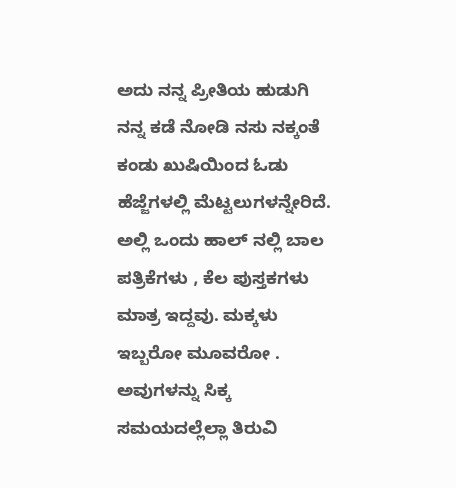ಅದು ನನ್ನ ಪ್ರೀತಿಯ ಹುಡುಗಿ ನನ್ನ ಕಡೆ ನೋಡಿ ನಸು ನಕ್ಕಂತೆ ಕಂಡು ಖುಷಿಯಿಂದ ಓಡು ಹೆಜ್ಜೆಗಳಲ್ಲಿ ಮೆಟ್ಟಲುಗಳನ್ನೇರಿದೆ. ಅಲ್ಲಿ ಒಂದು ಹಾಲ್ ನಲ್ಲಿ ಬಾಲ ಪತ್ರಿಕೆಗಳು , ಕೆಲ ಪುಸ್ತಕಗಳು ಮಾತ್ರ ಇದ್ದವು. ಮಕ್ಕಳು ಇಬ್ಬರೋ ಮೂವರೋ . ಅವುಗಳನ್ನು ಸಿಕ್ಕ ಸಮಯದಲ್ಲೆಲ್ಲಾ ತಿರುವಿ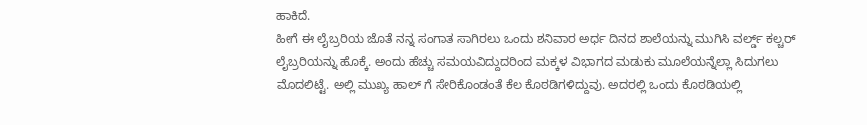ಹಾಕಿದೆ.
ಹೀಗೆ ಈ ಲೈಬ್ರರಿಯ ಜೊತೆ ನನ್ನ ಸಂಗಾತ ಸಾಗಿರಲು ಒಂದು ಶನಿವಾರ ಅರ್ಧ ದಿನದ ಶಾಲೆಯನ್ನು ಮುಗಿಸಿ ವರ್ಲ್ಡ್ ಕಲ್ಚರ್ ಲೈಬ್ರರಿಯನ್ನು ಹೊಕ್ಕೆ. ಅಂದು ಹೆಚ್ಚು ಸಮಯವಿದ್ದುದರಿಂದ ಮಕ್ಕಳ ವಿಭಾಗದ ಮಡುಕು ಮೂಲೆಯನ್ನೆಲ್ಲಾ ಸಿದುಗಲು ಮೊದಲಿಟ್ಟೆ. ಅಲ್ಲಿ ಮುಖ್ಯ ಹಾಲ್ ಗೆ ಸೇರಿಕೊಂಡಂತೆ ಕೆಲ ಕೊಠಡಿಗಳಿದ್ದುವು. ಅದರಲ್ಲಿ ಒಂದು ಕೊಠಡಿಯಲ್ಲಿ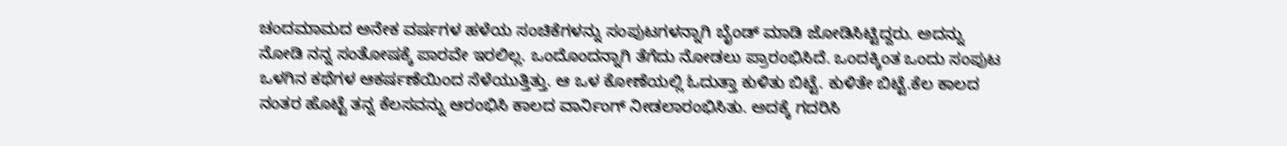ಚಂದಮಾಮದ ಅನೇಕ ವರ್ಷಗಳ ಹಳೆಯ ಸಂಚಿಕೆಗಳನ್ನು ಸಂಪುಟಗಳನ್ನಾಗಿ ಬೈಂಡ್ ಮಾಡಿ ಜೋಡಿಸಿಟ್ಟಿದ್ದರು. ಅದನ್ನು ನೋಡಿ ನನ್ನ ಸಂತೋಷಕ್ಕೆ ಪಾರವೇ ಇರಲಿಲ್ಲ. ಒಂದೊಂದನ್ನಾಗಿ ತೆಗೆದು ನೋಡಲು ಪ್ರಾರಂಭಿಸಿದೆ. ಒಂದಕ್ಕಿಂತ ಒಂದು ಸಂಪುಟ ಒಳಗಿನ ಕಥೆಗಳ ಆಕರ್ಷಣೆಯಿಂದ ಸೆಳೆಯುತ್ತಿತ್ತು. ಆ ಒಳ ಕೋಣೆಯಲ್ಲಿ ಓದುತ್ತಾ ಕುಳಿತು ಬಿಟ್ಟೆ. ಕುಳಿತೇ ಬಿಟ್ಟೆ.ಕೆಲ ಕಾಲದ ನಂತರ ಹೊಟ್ಟೆ ತನ್ನ ಕೆಲಸವನ್ನು ಆರಂಭಿಸಿ ಕಾಲದ ವಾರ್ನಿಂಗ್ ನೀಡಲಾರಂಭಿಸಿತು. ಅದಕ್ಕೆ ಗದರಿಸಿ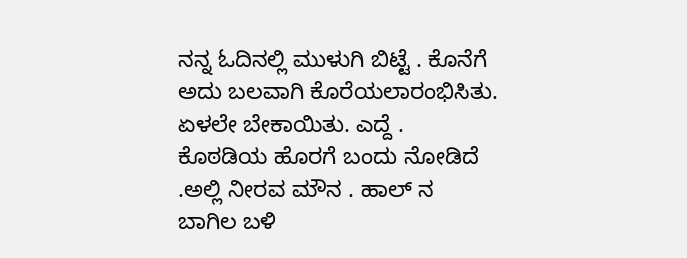ನನ್ನ ಓದಿನಲ್ಲಿ ಮುಳುಗಿ ಬಿಟ್ಟೆ . ಕೊನೆಗೆ ಅದು ಬಲವಾಗಿ ಕೊರೆಯಲಾರಂಭಿಸಿತು. ಏಳಲೇ ಬೇಕಾಯಿತು. ಎದ್ದೆ .
ಕೊಠಡಿಯ ಹೊರಗೆ ಬಂದು ನೋಡಿದೆ .ಅಲ್ಲಿ ನೀರವ ಮೌನ . ಹಾಲ್ ನ ಬಾಗಿಲ ಬಳಿ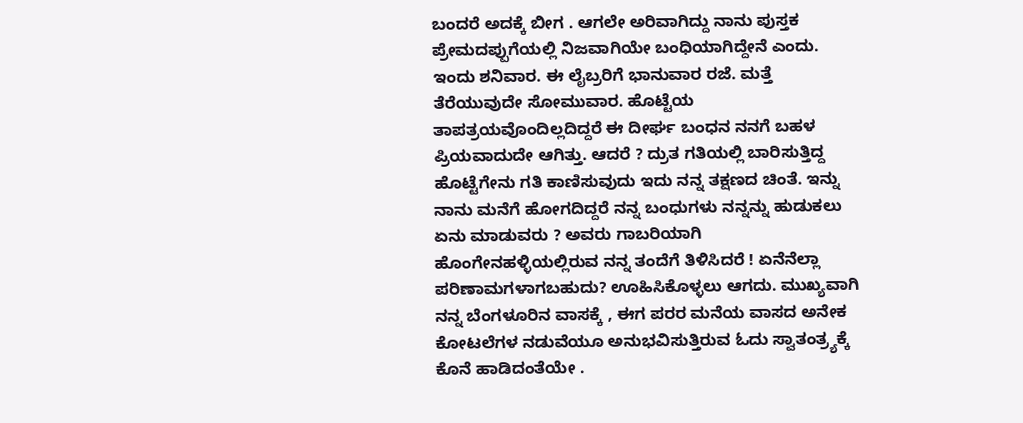ಬಂದರೆ ಅದಕ್ಕೆ ಬೀಗ . ಆಗಲೇ ಅರಿವಾಗಿದ್ದು ನಾನು ಪುಸ್ತಕ ಪ್ರೇಮದಪ್ಪುಗೆಯಲ್ಲಿ ನಿಜವಾಗಿಯೇ ಬಂಧಿಯಾಗಿದ್ದೇನೆ ಎಂದು. ಇಂದು ಶನಿವಾರ. ಈ ಲೈಬ್ರರಿಗೆ ಭಾನುವಾರ ರಜೆ. ಮತ್ತೆ ತೆರೆಯುವುದೇ ಸೋಮುವಾರ. ಹೊಟ್ಟೆಯ ತಾಪತ್ರಯವೊಂದಿಲ್ಲದಿದ್ದರೆ ಈ ದೀರ್ಘ ಬಂಧನ ನನಗೆ ಬಹಳ ಪ್ರಿಯವಾದುದೇ ಆಗಿತ್ತು. ಆದರೆ ? ದ್ರುತ ಗತಿಯಲ್ಲಿ ಬಾರಿಸುತ್ತಿದ್ದ ಹೊಟ್ಟೆಗೇನು ಗತಿ ಕಾಣಿಸುವುದು ಇದು ನನ್ನ ತಕ್ಷಣದ ಚಿಂತೆ. ಇನ್ನು ನಾನು ಮನೆಗೆ ಹೋಗದಿದ್ದರೆ ನನ್ನ ಬಂಧುಗಳು ನನ್ನನ್ನು ಹುಡುಕಲು ಏನು ಮಾಡುವರು ? ಅವರು ಗಾಬರಿಯಾಗಿ ಹೊಂಗೇನಹಳ್ಳಿಯಲ್ಲಿರುವ ನನ್ನ ತಂದೆಗೆ ತಿಳಿಸಿದರೆ ! ಏನೆನೆಲ್ಲಾ ಪರಿಣಾಮಗಳಾಗಬಹುದು? ಊಹಿಸಿಕೊಳ್ಳಲು ಆಗದು. ಮುಖ್ಯವಾಗಿ ನನ್ನ ಬೆಂಗಳೂರಿನ ವಾಸಕ್ಕೆ , ಈಗ ಪರರ ಮನೆಯ ವಾಸದ ಅನೇಕ ಕೋಟಲೆಗಳ ನಡುವೆಯೂ ಅನುಭವಿಸುತ್ತಿರುವ ಓದು ಸ್ವಾತಂತ್ರ್ಯಕ್ಕೆ ಕೊನೆ ಹಾಡಿದಂತೆಯೇ .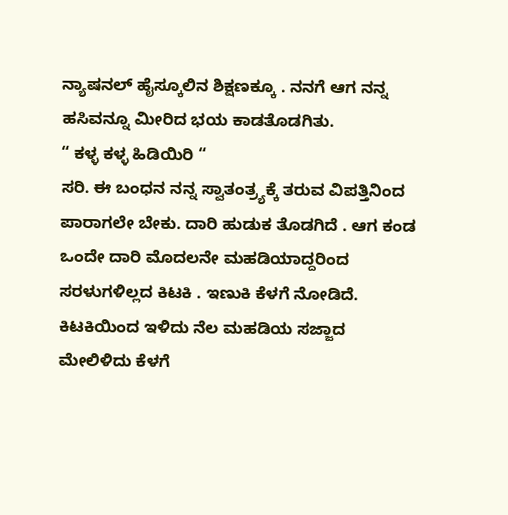ನ್ಯಾಷನಲ್ ಹೈಸ್ಕೂಲಿನ ಶಿಕ್ಷಣಕ್ಕೂ . ನನಗೆ ಆಗ ನನ್ನ ಹಸಿವನ್ನೂ ಮೀರಿದ ಭಯ ಕಾಡತೊಡಗಿತು.
“ ಕಳ್ಳ ಕಳ್ಳ ಹಿಡಿಯಿರಿ “
ಸರಿ. ಈ ಬಂಧನ ನನ್ನ ಸ್ವಾತಂತ್ರ್ಯಕ್ಕೆ ತರುವ ವಿಪತ್ತಿನಿಂದ ಪಾರಾಗಲೇ ಬೇಕು. ದಾರಿ ಹುಡುಕ ತೊಡಗಿದೆ . ಆಗ ಕಂಡ ಒಂದೇ ದಾರಿ ಮೊದಲನೇ ಮಹಡಿಯಾದ್ದರಿಂದ ಸರಳುಗಳಿಲ್ಲದ ಕಿಟಕಿ . ಇಣುಕಿ ಕೆಳಗೆ ನೋಡಿದೆ. ಕಿಟಕಿಯಿಂದ ಇಳಿದು ನೆಲ ಮಹಡಿಯ ಸಜ್ಜಾದ ಮೇಲಿಳಿದು ಕೆಳಗೆ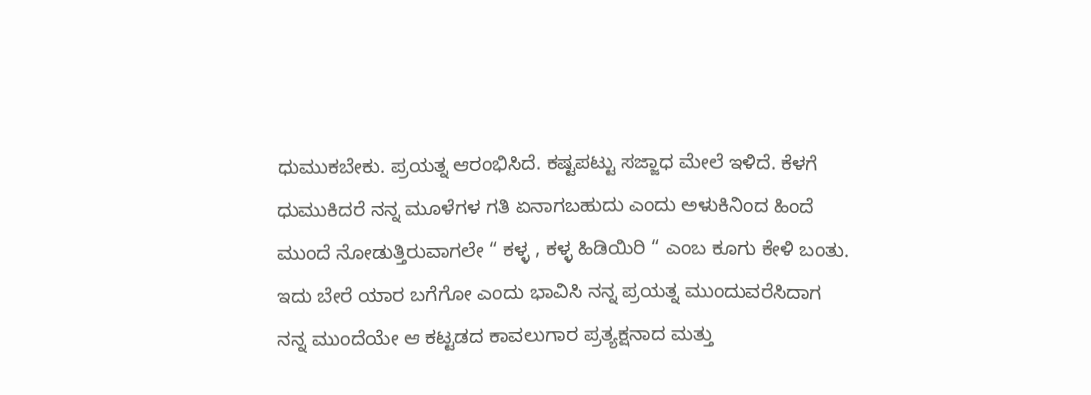ಧುಮುಕಬೇಕು. ಪ್ರಯತ್ನ ಆರಂಭಿಸಿದೆ. ಕಷ್ಟಪಟ್ಟು ಸಜ್ಜಾಧ ಮೇಲೆ ಇಳಿದೆ. ಕೆಳಗೆ ಧುಮುಕಿದರೆ ನನ್ನ ಮೂಳೆಗಳ ಗತಿ ಏನಾಗಬಹುದು ಎಂದು ಅಳುಕಿನಿಂದ ಹಿಂದೆ ಮುಂದೆ ನೋಡುತ್ತಿರುವಾಗಲೇ “ ಕಳ್ಳ , ಕಳ್ಳ ಹಿಡಿಯಿರಿ “ ಎಂಬ ಕೂಗು ಕೇಳಿ ಬಂತು. ಇದು ಬೇರೆ ಯಾರ ಬಗೆಗೋ ಎಂದು ಭಾವಿಸಿ ನನ್ನ ಪ್ರಯತ್ನ ಮುಂದುವರೆಸಿದಾಗ ನನ್ನ ಮುಂದೆಯೇ ಆ ಕಟ್ಟಡದ ಕಾವಲುಗಾರ ಪ್ರತ್ಯಕ್ಷನಾದ ಮತ್ತು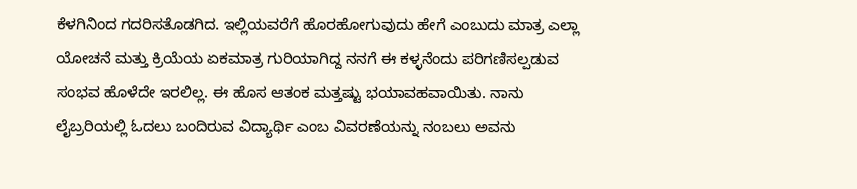ಕೆಳಗಿನಿಂದ ಗದರಿಸತೊಡಗಿದ. ಇಲ್ಲಿಯವರೆಗೆ ಹೊರಹೋಗುವುದು ಹೇಗೆ ಎಂಬುದು ಮಾತ್ರ ಎಲ್ಲಾ ಯೋಚನೆ ಮತ್ತು ಕ್ರಿಯೆಯ ಏಕಮಾತ್ರ ಗುರಿಯಾಗಿದ್ದ ನನಗೆ ಈ ಕಳ್ಳನೆಂದು ಪರಿಗಣಿಸಲ್ಪಡುವ ಸಂಭವ ಹೊಳೆದೇ ಇರಲಿಲ್ಲ. ಈ ಹೊಸ ಆತಂಕ ಮತ್ತಷ್ಟು ಭಯಾವಹವಾಯಿತು. ನಾನು ಲೈಬ್ರರಿಯಲ್ಲಿ ಓದಲು ಬಂದಿರುವ ವಿದ್ಯಾರ್ಥಿ ಎಂಬ ವಿವರಣೆಯನ್ನು ನಂಬಲು ಅವನು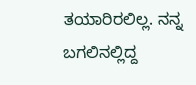ತಯಾರಿರಲಿಲ್ಲ. ನನ್ನ ಬಗಲಿನಲ್ಲಿದ್ದ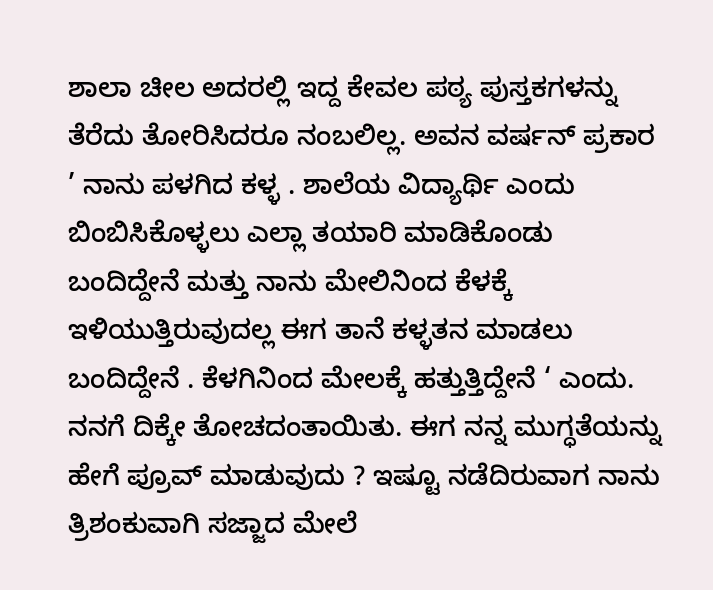ಶಾಲಾ ಚೀಲ ಅದರಲ್ಲಿ ಇದ್ದ ಕೇವಲ ಪಠ್ಯ ಪುಸ್ತಕಗಳನ್ನು ತೆರೆದು ತೋರಿಸಿದರೂ ನಂಬಲಿಲ್ಲ. ಅವನ ವರ್ಷನ್ ಪ್ರಕಾರ ’ ನಾನು ಪಳಗಿದ ಕಳ್ಳ . ಶಾಲೆಯ ವಿದ್ಯಾರ್ಥಿ ಎಂದು ಬಿಂಬಿಸಿಕೊಳ್ಳಲು ಎಲ್ಲಾ ತಯಾರಿ ಮಾಡಿಕೊಂಡು ಬಂದಿದ್ದೇನೆ ಮತ್ತು ನಾನು ಮೇಲಿನಿಂದ ಕೆಳಕ್ಕೆ ಇಳಿಯುತ್ತಿರುವುದಲ್ಲ ಈಗ ತಾನೆ ಕಳ್ಳತನ ಮಾಡಲು ಬಂದಿದ್ದೇನೆ . ಕೆಳಗಿನಿಂದ ಮೇಲಕ್ಕೆ ಹತ್ತುತ್ತಿದ್ದೇನೆ ‘ ಎಂದು.
ನನಗೆ ದಿಕ್ಕೇ ತೋಚದಂತಾಯಿತು. ಈಗ ನನ್ನ ಮುಗ್ಧತೆಯನ್ನು ಹೇಗೆ ಪ್ರೂವ್ ಮಾಡುವುದು ? ಇಷ್ಟೂ ನಡೆದಿರುವಾಗ ನಾನು ತ್ರಿಶಂಕುವಾಗಿ ಸಜ್ಜಾದ ಮೇಲೆ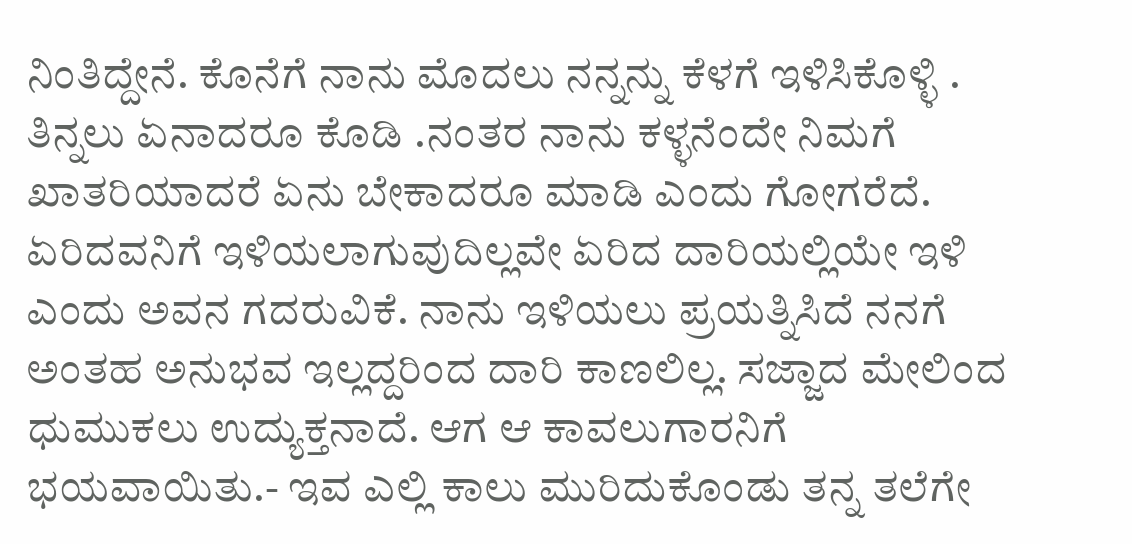ನಿಂತಿದ್ದೇನೆ. ಕೊನೆಗೆ ನಾನು ಮೊದಲು ನನ್ನನ್ನು ಕೆಳಗೆ ಇಳಿಸಿಕೊಳ್ಳಿ . ತಿನ್ನಲು ಏನಾದರೂ ಕೊಡಿ .ನಂತರ ನಾನು ಕಳ್ಳನೆಂದೇ ನಿಮಗೆ ಖಾತರಿಯಾದರೆ ಏನು ಬೇಕಾದರೂ ಮಾಡಿ ಎಂದು ಗೋಗರೆದೆ. ಏರಿದವನಿಗೆ ಇಳಿಯಲಾಗುವುದಿಲ್ಲವೇ ಏರಿದ ದಾರಿಯಲ್ಲಿಯೇ ಇಳಿ ಎಂದು ಅವನ ಗದರುವಿಕೆ. ನಾನು ಇಳಿಯಲು ಪ್ರಯತ್ನಿಸಿದೆ ನನಗೆ ಅಂತಹ ಅನುಭವ ಇಲ್ಲದ್ದರಿಂದ ದಾರಿ ಕಾಣಲಿಲ್ಲ. ಸಜ್ಜಾದ ಮೇಲಿಂದ ಧುಮುಕಲು ಉದ್ಯುಕ್ತನಾದೆ. ಆಗ ಆ ಕಾವಲುಗಾರನಿಗೆ ಭಯವಾಯಿತು.- ಇವ ಎಲ್ಲಿ ಕಾಲು ಮುರಿದುಕೊಂಡು ತನ್ನ ತಲೆಗೇ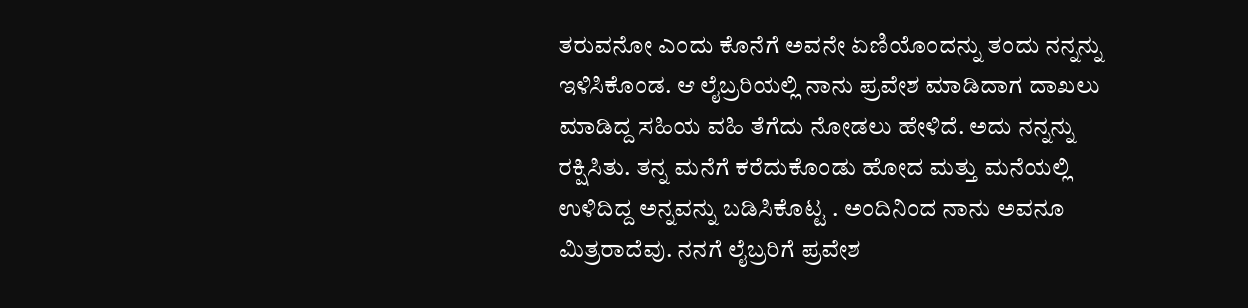ತರುವನೋ ಎಂದು ಕೊನೆಗೆ ಅವನೇ ಏಣಿಯೊಂದನ್ನು ತಂದು ನನ್ನನ್ನು ಇಳಿಸಿಕೊಂಡ. ಆ ಲೈಬ್ರರಿಯಲ್ಲಿ ನಾನು ಪ್ರವೇಶ ಮಾಡಿದಾಗ ದಾಖಲು ಮಾಡಿದ್ದ ಸಹಿಯ ವಹಿ ತೆಗೆದು ನೋಡಲು ಹೇಳಿದೆ. ಅದು ನನ್ನನ್ನು ರಕ್ಷಿಸಿತು. ತನ್ನ ಮನೆಗೆ ಕರೆದುಕೊಂಡು ಹೋದ ಮತ್ತು ಮನೆಯಲ್ಲಿ ಉಳಿದಿದ್ದ ಅನ್ನವನ್ನು ಬಡಿಸಿಕೊಟ್ಟ . ಅಂದಿನಿಂದ ನಾನು ಅವನೂ ಮಿತ್ರರಾದೆವು. ನನಗೆ ಲೈಬ್ರರಿಗೆ ಪ್ರವೇಶ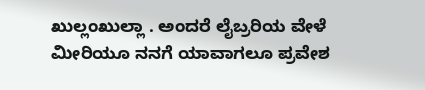ಖುಲ್ಲಂಖುಲ್ಲಾ . ಅಂದರೆ ಲೈಬ್ರರಿಯ ವೇಳೆ ಮೀರಿಯೂ ನನಗೆ ಯಾವಾಗಲೂ ಪ್ರವೇಶ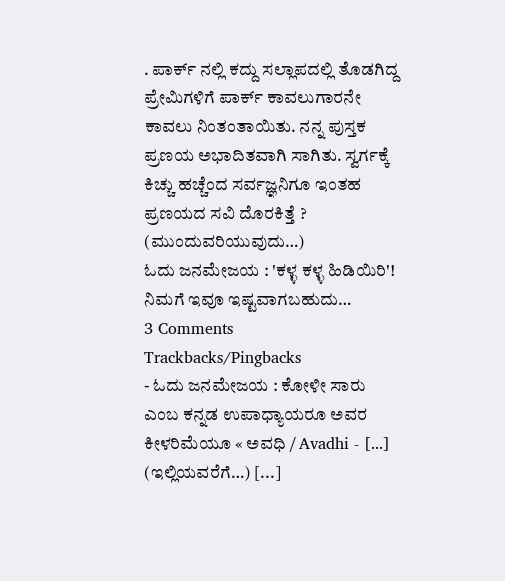. ಪಾರ್ಕ್ ನಲ್ಲಿ ಕದ್ದು ಸಲ್ಲಾಪದಲ್ಲಿ ತೊಡಗಿದ್ದ ಪ್ರೇಮಿಗಳಿಗೆ ಪಾರ್ಕ್ ಕಾವಲುಗಾರನೇ ಕಾವಲು ನಿಂತಂತಾಯಿತು. ನನ್ನ ಪುಸ್ತಕ ಪ್ರಣಯ ಅಭಾದಿತವಾಗಿ ಸಾಗಿತು. ಸ್ವರ್ಗಕ್ಕೆ ಕಿಚ್ಚು ಹಚ್ಚೆಂದ ಸರ್ವಜ್ಞನಿಗೂ ಇಂತಹ ಪ್ರಣಯದ ಸವಿ ದೊರಕಿತ್ತೆ ?
(ಮುಂದುವರಿಯುವುದು…)
ಓದು ಜನಮೇಜಯ : 'ಕಳ್ಳ ಕಳ್ಳ ಹಿಡಿಯಿರಿ'!
ನಿಮಗೆ ಇವೂ ಇಷ್ಟವಾಗಬಹುದು…
3 Comments
Trackbacks/Pingbacks
- ಓದು ಜನಮೇಜಯ : ಕೋಳೀ ಸಾರು ಎಂಬ ಕನ್ನಡ ಉಪಾಧ್ಯಾಯರೂ ಅವರ ಕೀಳರಿಮೆಯೂ « ಅವಧಿ / Avadhi - [...] (ಇಲ್ಲಿಯವರೆಗೆ…) [...]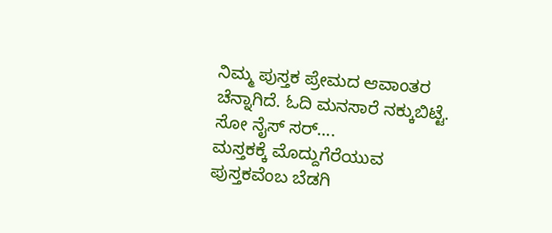ನಿಮ್ಮ ಪುಸ್ತಕ ಪ್ರೇಮದ ಆವಾಂತರ ಚೆನ್ನಾಗಿದೆ. ಓದಿ ಮನಸಾರೆ ನಕ್ಕುಬಿಟ್ಟೆ. ಸೋ ನೈಸ್ ಸರ್….
ಮಸ್ತಕಕ್ಕೆ ಮೊದ್ದುಗೆರೆಯುವ ಪುಸ್ತಕವೆಂಬ ಬೆಡಗಿ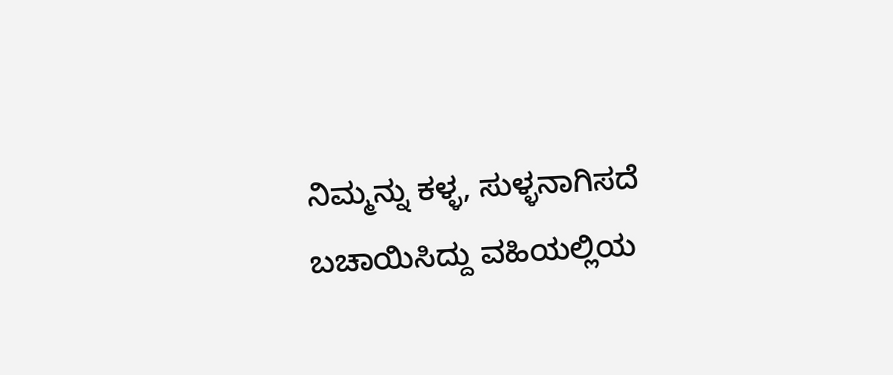ನಿಮ್ಮನ್ನು ಕಳ್ಳ, ಸುಳ್ಳನಾಗಿಸದೆ ಬಚಾಯಿಸಿದ್ದು ವಹಿಯಲ್ಲಿಯ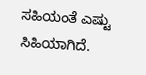ಸಹಿಯಂತೆ ಎಷ್ಟು ಸಿಹಿಯಾಗಿದೆ.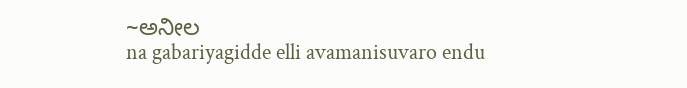~ಅನೀಲ
na gabariyagidde elli avamanisuvaro endu